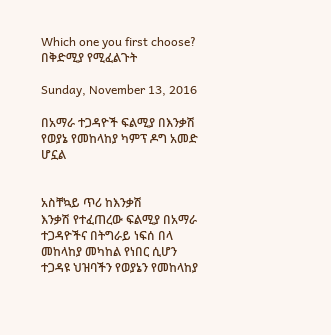Which one you first choose? በቅድሚያ የሚፈልጉት

Sunday, November 13, 2016

በአማራ ተጋዳዮች ፍልሚያ በእንቃሽ የወያኔ የመከላከያ ካምፕ ዶግ አመድ ሆኗል


አስቸኳይ ጥሪ ከእንቃሽ
እንቃሽ የተፈጠረው ፍልሚያ በአማራ ተጋዳዮችና በትግራይ ነፍሰ በላ መከላከያ መካከል የነበር ሲሆን ተጋዳዩ ህዝባችን የወያኔን የመከላከያ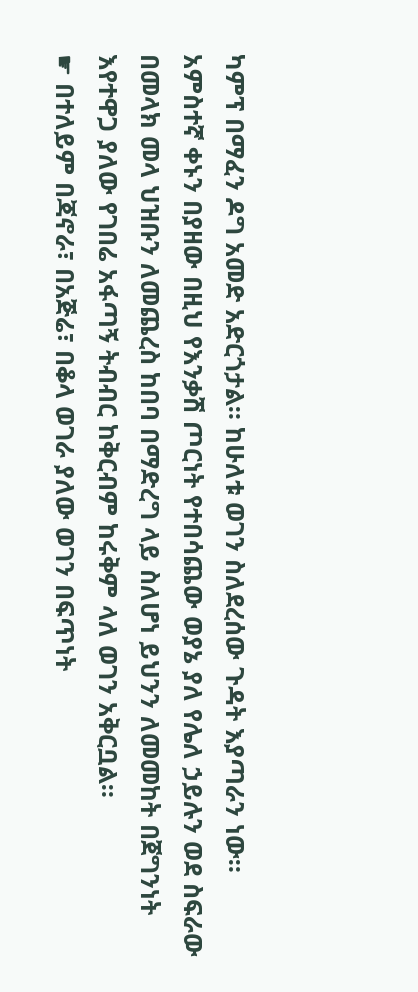ካምፕ በማፈን ዶግ አመድ አድርጎታል። ከሁለቱ ወገን ስለደረሰው ጉዳት እያጣራን ነው።
አምስተኛ ቀኑን በያዘው በዚህ የእንቃሽ ጦርነት የተበሳጨው ወያኔ ያለ የሌለ ኃይሉን ወደ ስፍራው በመላክ መላ ህዝቡን ለመጨረስ ከበባ በማድረግ ላይ ስለሆነ ይህንን ለመመከት በጀግንነት እየተዋጋ ያለው የገበሬ አፋጣኝ ትብብር ከቅርብም ከሩቅም ላለ ወገን አቅርቧል።
☛ በተለይም በጃኖራ፣ በአጅሬ፣ በቆላ ወገራ ያለው ወገን በፍጥነት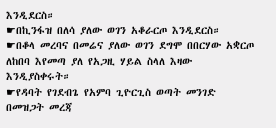እንዲደርስ።
☛በኪንፋዝ በለሳ ያለው ወገን አቆራርጦ እንዲደርስ።
☛በቆላ መረባና በመሬና ያለው ወገን ደግሞ በበርሃው አቋርጦ ለከበባ እየመጣ ያለ የአጋዚ ሃይል ስላለ እዛው እንዲያስቀሩት።
☛የዳባት የገደብጌ የአምባ ጊዮርጊስ ወጣት መንገድ በመዝጋት መረጃ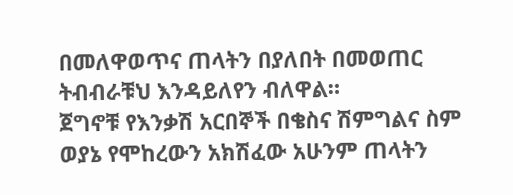በመለዋወጥና ጠላትን በያለበት በመወጠር ትብብራቹህ እንዳይለየን ብለዋል።
ጀግኖቹ የእንቃሽ አርበኞች በቄስና ሽምግልና ስም ወያኔ የሞከረውን አክሽፈው አሁንም ጠላትን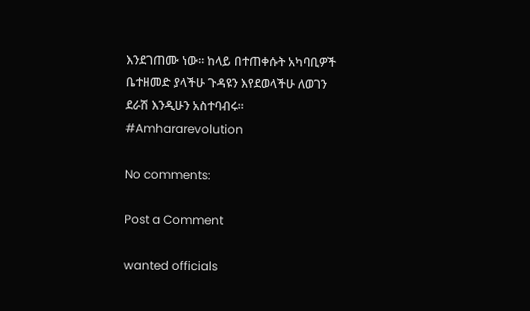እንደገጠሙ ነው። ከላይ በተጠቀሱት አካባቢዎች ቤተዘመድ ያላችሁ ጉዳዩን እየደወላችሁ ለወገን ደራሽ እንዲሁን አስተባብሩ።
#Amhararevolution

No comments:

Post a Comment

wanted officials